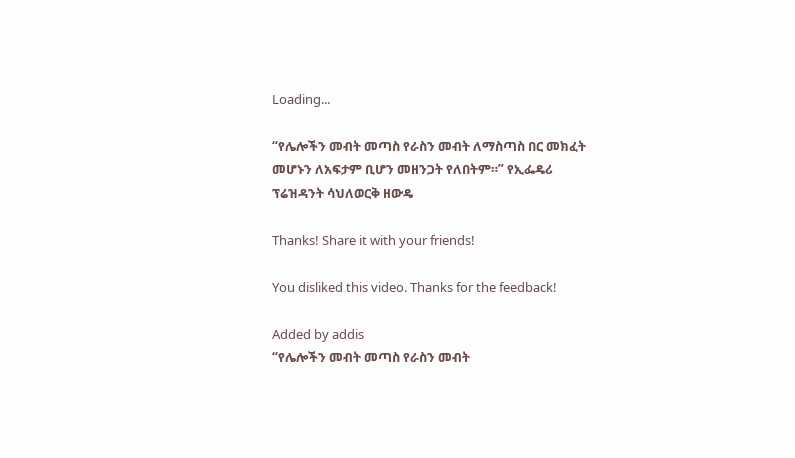Loading...

“የሌሎችን መብት መጣስ የራስን መብት ለማስጣስ በር መክፈት መሆኑን ለአፍታም ቢሆን መዘንጋት የለበትም።” የኢፌዴሪ ፕሬዝዳንት ሳህለወርቅ ዘውዴ

Thanks! Share it with your friends!

You disliked this video. Thanks for the feedback!

Added by addis
“የሌሎችን መብት መጣስ የራስን መብት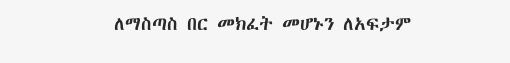ለማስጣስ በር መክፈት መሆኑን ለአፍታም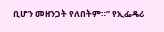ቢሆን መዘንጋት የለበትም።” የኢፌዴሪ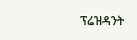ፕሬዝዳንት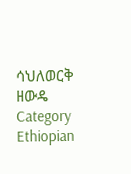ሳህለወርቅ ዘውዴ
Category
Ethiopian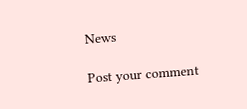News

Post your comment